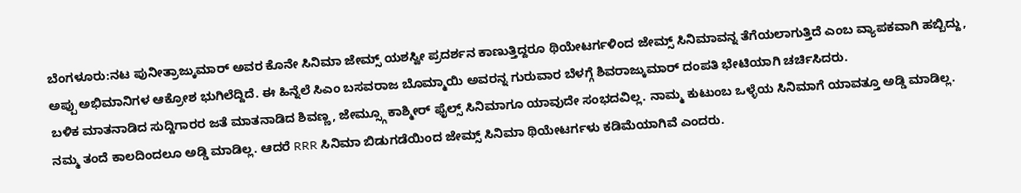ಬೆಂಗಳೂರು:ನಟ ಪುನೀತ್ರಾಜ್ಕುಮಾರ್ ಅವರ ಕೊನೇ ಸಿನಿಮಾ ಜೇಮ್ಸ್ ಯಶಸ್ವೀ ಪ್ರದರ್ಶನ ಕಾಣುತ್ತಿದ್ದರೂ ಥಿಯೇಟರ್ಗಳಿಂದ ಜೇಮ್ಸ್ ಸಿನಿಮಾವನ್ನ ತೆಗೆಯಲಾಗುತ್ತಿದೆ ಎಂಬ ವ್ಯಾಪಕವಾಗಿ ಹಬ್ಬಿದ್ದು, ಅಪ್ಪು ಅಭಿಮಾನಿಗಳ ಆಕ್ರೋಶ ಭುಗಿಲೆದ್ದಿದೆ. ಈ ಹಿನ್ನೆಲೆ ಸಿಎಂ ಬಸವರಾಜ ಬೊಮ್ಮಾಯಿ ಅವರನ್ನ ಗುರುವಾರ ಬೆಳಗ್ಗೆ ಶಿವರಾಜ್ಕುಮಾರ್ ದಂಪತಿ ಭೇಟಿಯಾಗಿ ಚರ್ಚಿಸಿದರು.
ಬಳಿಕ ಮಾತನಾಡಿದ ಸುದ್ದಿಗಾರರ ಜತೆ ಮಾತನಾಡಿದ ಶಿವಣ್ಣ, ಜೇಮ್ಸ್ಗೂ ಕಾಶ್ಮೀರ್ ಫೈಲ್ಸ್ ಸಿನಿಮಾಗೂ ಯಾವುದೇ ಸಂಭದವಿಲ್ಲ. ನಾಮ್ಮ ಕುಟುಂಬ ಒಳ್ಳೆಯ ಸಿನಿಮಾಗೆ ಯಾವತ್ತೂ ಅಡ್ಡಿ ಮಾಡಿಲ್ಲ. ನಮ್ಮ ತಂದೆ ಕಾಲದಿಂದಲೂ ಅಡ್ಡಿ ಮಾಡಿಲ್ಲ. ಆದರೆ RRR ಸಿನಿಮಾ ಬಿಡುಗಡೆಯಿಂದ ಜೇಮ್ಸ್ ಸಿನಿಮಾ ಥಿಯೇಟರ್ಗಳು ಕಡಿಮೆಯಾಗಿವೆ ಎಂದರು.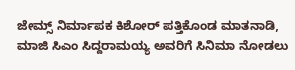ಜೇಮ್ಸ್ ನಿರ್ಮಾಪಕ ಕಿಶೋರ್ ಪತ್ತಿಕೊಂಡ ಮಾತನಾಡಿ, ಮಾಜಿ ಸಿಎಂ ಸಿದ್ದರಾಮಯ್ಯ ಅವರಿಗೆ ಸಿನಿಮಾ ನೋಡಲು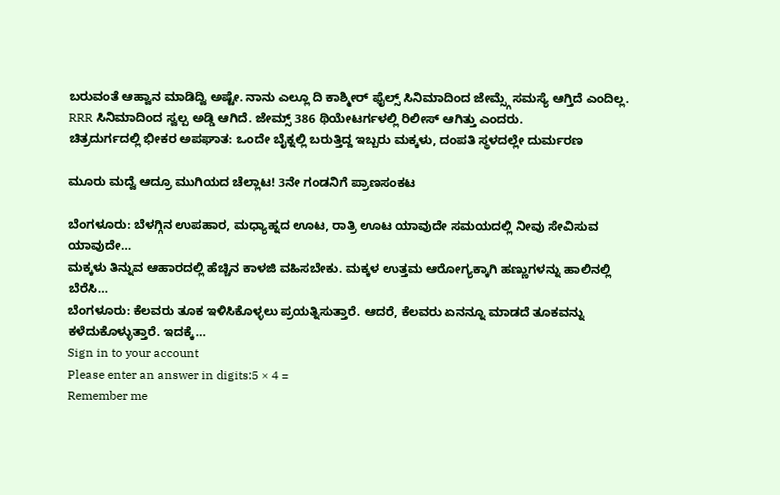ಬರುವಂತೆ ಆಹ್ವಾನ ಮಾಡಿದ್ವಿ ಅಷ್ಟೇ. ನಾನು ಎಲ್ಲೂ ದಿ ಕಾಶ್ಮೀರ್ ಫೈಲ್ಸ್ ಸಿನಿಮಾದಿಂದ ಜೇಮ್ಸ್ಗೆ ಸಮಸ್ಯೆ ಆಗ್ತಿದೆ ಎಂದಿಲ್ಲ. RRR ಸಿನಿಮಾದಿಂದ ಸ್ವಲ್ಪ ಅಡ್ಡಿ ಆಗಿದೆ. ಜೇಮ್ಸ್ 386 ಥಿಯೇಟರ್ಗಳಲ್ಲಿ ರಿಲೀಸ್ ಆಗಿತ್ತು ಎಂದರು.
ಚಿತ್ರದುರ್ಗದಲ್ಲಿ ಭೀಕರ ಅಪಘಾತ: ಒಂದೇ ಬೈಕ್ನಲ್ಲಿ ಬರುತ್ತಿದ್ದ ಇಬ್ಬರು ಮಕ್ಕಳು, ದಂಪತಿ ಸ್ಥಳದಲ್ಲೇ ದುರ್ಮರಣ

ಮೂರು ಮದ್ವೆ ಆದ್ರೂ ಮುಗಿಯದ ಚೆಲ್ಲಾಟ! 3ನೇ ಗಂಡನಿಗೆ ಪ್ರಾಣಸಂಕಟ

ಬೆಂಗಳೂರು: ಬೆಳಗ್ಗಿನ ಉಪಹಾರ, ಮಧ್ಯಾಹ್ನದ ಊಟ, ರಾತ್ರಿ ಊಟ ಯಾವುದೇ ಸಮಯದಲ್ಲಿ ನೀವು ಸೇವಿಸುವ ಯಾವುದೇ…
ಮಕ್ಕಳು ತಿನ್ನುವ ಆಹಾರದಲ್ಲಿ ಹೆಚ್ಚಿನ ಕಾಳಜಿ ವಹಿಸಬೇಕು. ಮಕ್ಕಳ ಉತ್ತಮ ಆರೋಗ್ಯಕ್ಕಾಗಿ ಹಣ್ಣುಗಳನ್ನು ಹಾಲಿನಲ್ಲಿ ಬೆರೆಸಿ…
ಬೆಂಗಳೂರು: ಕೆಲವರು ತೂಕ ಇಳಿಸಿಕೊಳ್ಳಲು ಪ್ರಯತ್ನಿಸುತ್ತಾರೆ. ಆದರೆ, ಕೆಲವರು ಏನನ್ನೂ ಮಾಡದೆ ತೂಕವನ್ನು ಕಳೆದುಕೊಳ್ಳುತ್ತಾರೆ. ಇದಕ್ಕೆ…
Sign in to your account
Please enter an answer in digits:5 × 4 =
Remember me